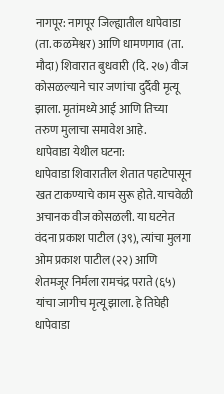नागपूर: नागपूर जिल्ह्यातील धापेवाडा (ता. कळमेश्वर) आणि धामणगाव (ता. मौदा) शिवारात बुधवारी (दि. २७) वीज कोसळल्याने चार जणांचा दुर्दैवी मृत्यू झाला. मृतांमध्ये आई आणि तिच्या तरुण मुलाचा समावेश आहे.
धापेवाडा येथील घटना:
धापेवाडा शिवारातील शेतात पहाटेपासून खत टाकण्याचे काम सुरू होते. याचवेळी अचानक वीज कोसळली. या घटनेत वंदना प्रकाश पाटील (३९), त्यांचा मुलगा ओम प्रकाश पाटील (२२) आणि शेतमजूर निर्मला रामचंद्र पराते (६५) यांचा जागीच मृत्यू झाला. हे तिघेही धापेवाडा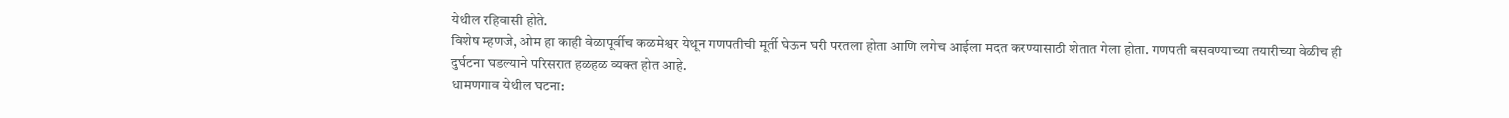येथील रहिवासी होते.
विशेष म्हणजे, ओम हा काही वेळापूर्वीच कळमेश्वर येथून गणपतीची मूर्ती घेऊन घरी परतला होता आणि लगेच आईला मदत करण्यासाठी शेतात गेला होता. गणपती बसवण्याच्या तयारीच्या वेळीच ही दुर्घटना घडल्याने परिसरात हळहळ व्यक्त होत आहे.
धामणगाव येथील घटना: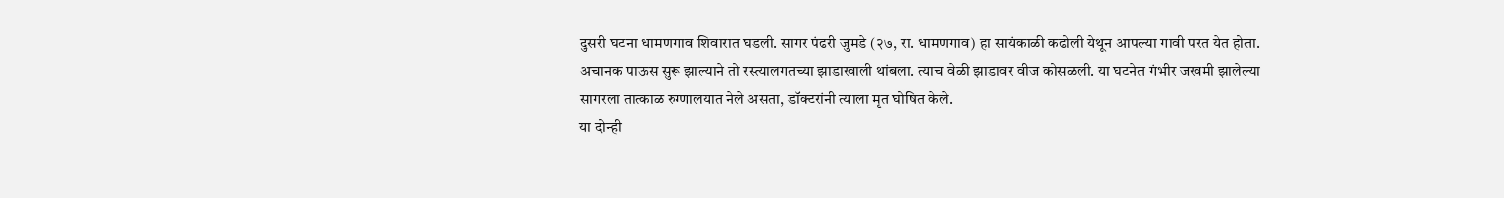दुसरी घटना धामणगाव शिवारात घडली. सागर पंढरी जुमडे (२७, रा. धामणगाव) हा सायंकाळी कढोली येथून आपल्या गावी परत येत होता. अचानक पाऊस सुरू झाल्याने तो रस्त्यालगतच्या झाडाखाली थांबला. त्याच वेळी झाडावर वीज कोसळली. या घटनेत गंभीर जखमी झालेल्या सागरला तात्काळ रुग्णालयात नेले असता, डॉक्टरांनी त्याला मृत घोषित केले.
या दोन्ही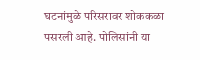घटनांमुळे परिसरावर शोककळा पसरली आहे. पोलिसांनी या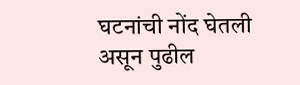घटनांची नोंद घेतली असून पुढील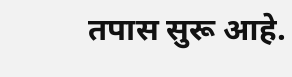तपास सुरू आहे.